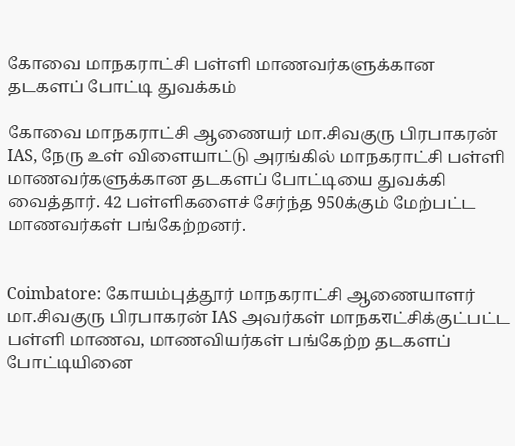கோவை மாநகராட்சி பள்ளி மாணவர்களுக்கான தடகளப் போட்டி துவக்கம்

கோவை மாநகராட்சி ஆணையர் மா.சிவகுரு பிரபாகரன் IAS, நேரு உள் விளையாட்டு அரங்கில் மாநகராட்சி பள்ளி மாணவர்களுக்கான தடகளப் போட்டியை துவக்கி வைத்தார். 42 பள்ளிகளைச் சேர்ந்த 950க்கும் மேற்பட்ட மாணவர்கள் பங்கேற்றனர்.


Coimbatore: கோயம்புத்தூர் மாநகராட்சி ஆணையாளர் மா.சிவகுரு பிரபாகரன் IAS அவர்கள் மாநகराட்சிக்குட்பட்ட பள்ளி மாணவ, மாணவியர்கள் பங்கேற்ற தடகளப் போட்டியினை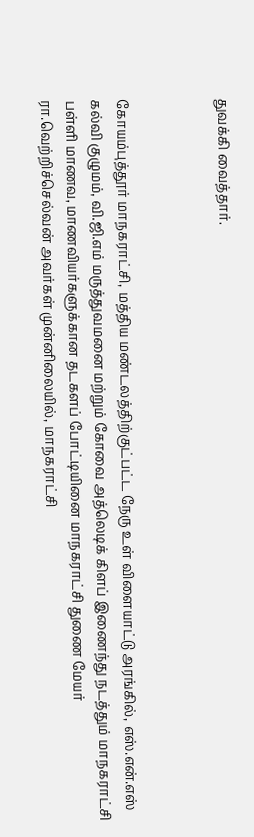துவக்கி வைத்தார்.



கோயம்புத்தூர் மாநகராட்சி, மத்திய மண்டலத்திற்குட்பட்ட நேரு உள் விளையாட்டு அரங்கில், எஸ்.என்.எஸ் கல்வி குழுமம், வி.ஜி.எம் மருத்துவமனை மற்றும் கோவை அத்லெடிக் கிளப் இணைந்து நடத்தும் மாநகராட்சி பள்ளி மாணவ, மாணவியர்களுக்கான தடகளப் போட்டியினை மாநகராட்சி துணை மேயர் ரா.வெற்றிச்செல்வன் அவர்கள் முன்னிலையில், மாநகராட்சி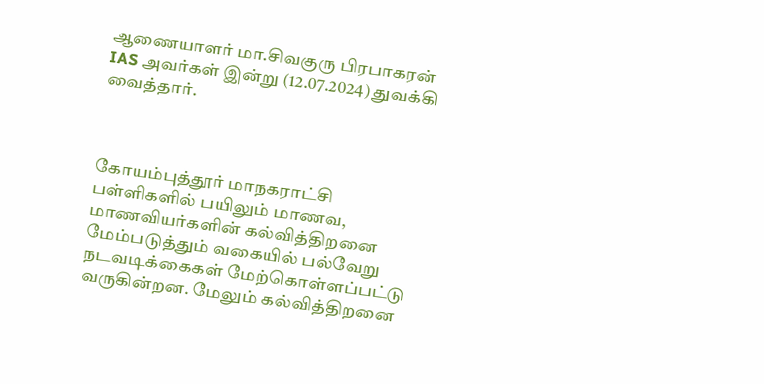ஆணையாளர் மா.சிவகுரு பிரபாகரன் IAS அவர்கள் இன்று (12.07.2024) துவக்கி வைத்தார்.



கோயம்புத்தூர் மாநகராட்சி பள்ளிகளில் பயிலும் மாணவ, மாணவியர்களின் கல்வித்திறனை மேம்படுத்தும் வகையில் பல்வேறு நடவடிக்கைகள் மேற்கொள்ளப்பட்டு வருகின்றன. மேலும் கல்வித்திறனை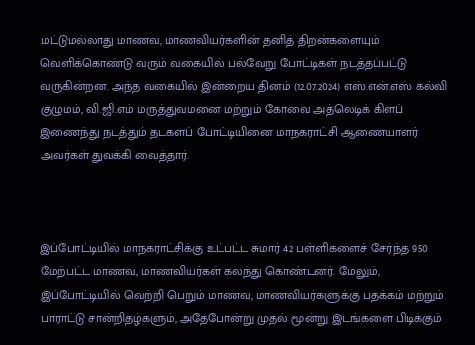மட்டுமல்லாது மாணவ, மாணவியர்களின் தனித் திறன்களையும் வெளிக்கொண்டு வரும் வகையில் பல்வேறு போட்டிகள் நடத்தப்பட்டு வருகின்றன. அந்த வகையில் இன்றைய தினம் (12.07.2024) எஸ்.என்.எஸ் கல்வி குழுமம், வி.ஜி.எம் மருத்துவமனை மற்றும் கோவை அத்லெடிக் கிளப் இணைந்து நடத்தும் தடகளப் போட்டியினை மாநகராட்சி ஆணையாளர் அவர்கள் துவக்கி வைத்தார்.



இப்போட்டியில் மாநகராட்சிக்கு உட்பட்ட சுமார் 42 பள்ளிகளைச் சேர்ந்த 950 மேற்பட்ட மாணவ, மாணவியர்கள் கலந்து கொண்டனர். மேலும், இப்போட்டியில் வெற்றி பெறும் மாணவ, மாணவியர்களுக்கு பதக்கம் மற்றும் பாராட்டு சான்றிதழ்களும், அதேபோன்று முதல் மூன்று இடங்களை பிடிக்கும்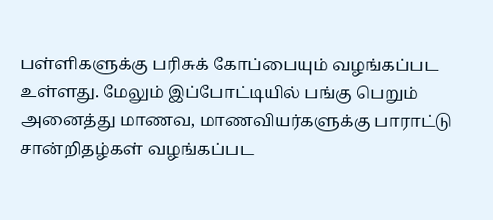பள்ளிகளுக்கு பரிசுக் கோப்பையும் வழங்கப்பட உள்ளது. மேலும் இப்போட்டியில் பங்கு பெறும் அனைத்து மாணவ, மாணவியர்களுக்கு பாராட்டு சான்றிதழ்கள் வழங்கப்பட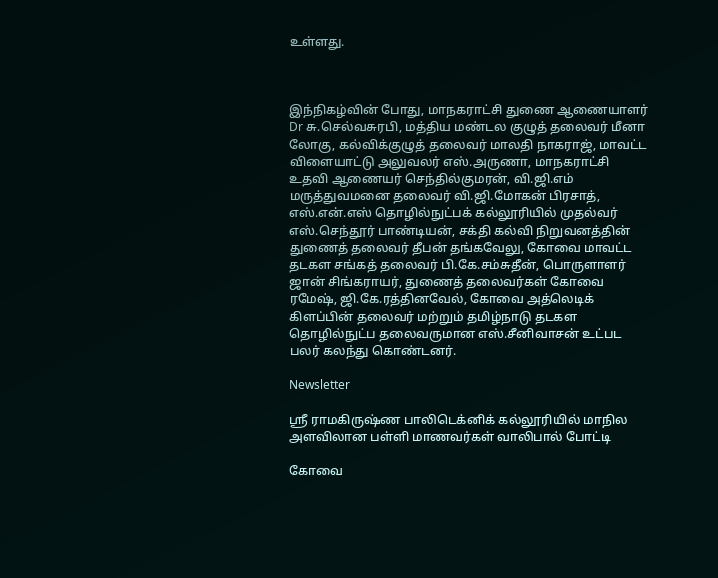உள்ளது.



இந்நிகழ்வின் போது, மாநகராட்சி துணை ஆணையாளர் Dr சு.செல்வசுரபி, மத்திய மண்டல குழுத் தலைவர் மீனா லோகு, கல்விக்குழுத் தலைவர் மாலதி நாகராஜ், மாவட்ட விளையாட்டு அலுவலர் எஸ்.அருணா, மாநகராட்சி உதவி ஆணையர் செந்தில்குமரன், வி.ஜி.எம் மருத்துவமனை தலைவர் வி.ஜி.மோகன் பிரசாத், எஸ்.என்.எஸ் தொழில்நுட்பக் கல்லூரியில் முதல்வர் எஸ்.செந்தூர் பாண்டியன், சக்தி கல்வி நிறுவனத்தின் துணைத் தலைவர் தீபன் தங்கவேலு, கோவை மாவட்ட தடகள சங்கத் தலைவர் பி.கே.சம்சுதீன், பொருளாளர் ஜான் சிங்கராயர், துணைத் தலைவர்கள் கோவை ரமேஷ், ஜி.கே.ரத்தினவேல், கோவை அத்லெடிக் கிளப்பின் தலைவர் மற்றும் தமிழ்நாடு தடகள தொழில்நுட்ப தலைவருமான எஸ்.சீனிவாசன் உட்பட பலர் கலந்து கொண்டனர்.

Newsletter

ஸ்ரீ ராமகிருஷ்ண பாலிடெக்னிக் கல்லூரியில் மாநில அளவிலான பள்ளி மாணவர்கள் வாலிபால் போட்டி

கோவை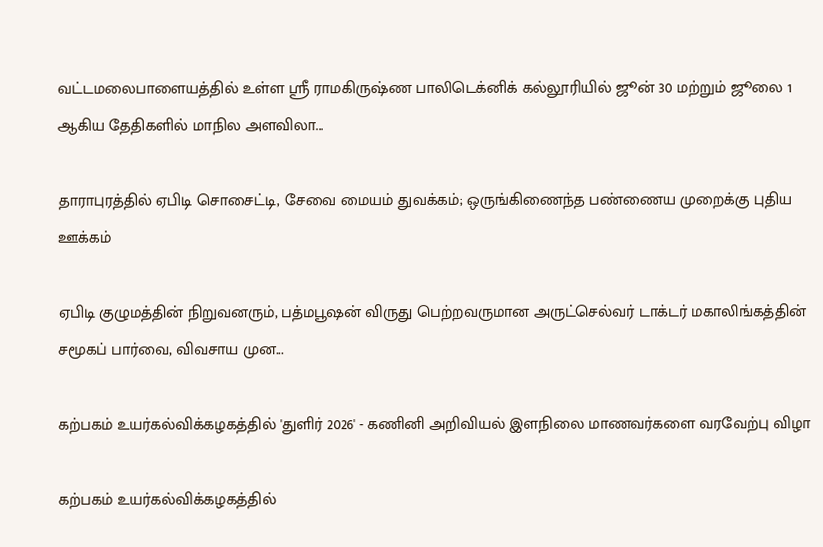வட்டமலைபாளையத்தில் உள்ள ஸ்ரீ ராமகிருஷ்ண பாலிடெக்னிக் கல்லூரியில் ஜூன் 30 மற்றும் ஜூலை 1 ஆகிய தேதிகளில் மாநில அளவிலா...

தாராபுரத்தில் ஏபிடி சொசைட்டி, சேவை மையம் துவக்கம்; ஒருங்கிணைந்த பண்ணைய முறைக்கு புதிய ஊக்கம்

ஏபிடி குழுமத்தின் நிறுவனரும், பத்மபூஷன் விருது பெற்றவருமான அருட்செல்வர் டாக்டர் மகாலிங்கத்தின் சமூகப் பார்வை, விவசாய முன...

கற்பகம் உயர்கல்விக்கழகத்தில் 'துளிர் 2026' - கணினி அறிவியல் இளநிலை மாணவர்களை வரவேற்பு விழா

கற்பகம் உயர்கல்விக்கழகத்தில்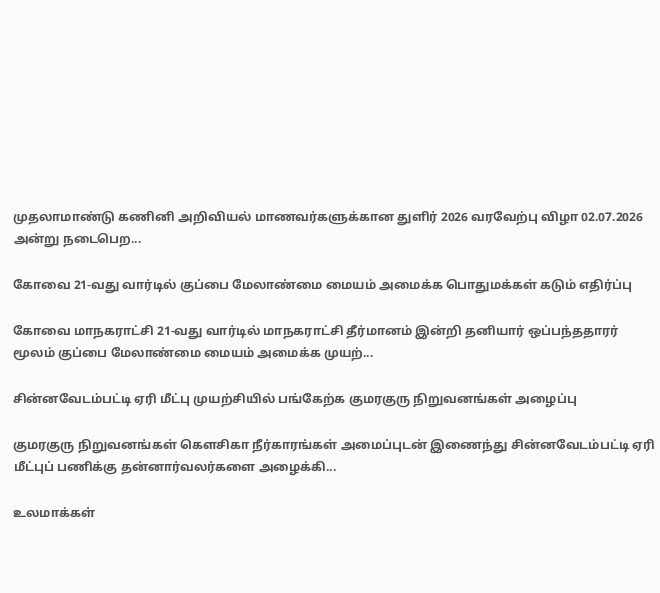முதலாமாண்டு கணினி அறிவியல் மாணவர்களுக்கான துளிர் 2026 வரவேற்பு விழா 02.07.2026 அன்று நடைபெற...

கோவை 21-வது வார்டில் குப்பை மேலாண்மை மையம் அமைக்க பொதுமக்கள் கடும் எதிர்ப்பு

கோவை மாநகராட்சி 21-வது வார்டில் மாநகராட்சி தீர்மானம் இன்றி தனியார் ஒப்பந்ததாரர் மூலம் குப்பை மேலாண்மை மையம் அமைக்க முயற்...

சின்னவேடம்பட்டி ஏரி மீட்பு முயற்சியில் பங்கேற்க குமரகுரு நிறுவனங்கள் அழைப்பு

குமரகுரு நிறுவனங்கள் கெளசிகா நீர்காரங்கள் அமைப்புடன் இணைந்து சின்னவேடம்பட்டி ஏரி மீட்புப் பணிக்கு தன்னார்வலர்களை அழைக்கி...

உலமாக்கள்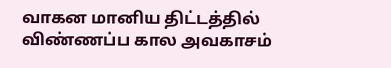வாகன மானிய திட்டத்தில் விண்ணப்ப கால அவகாசம்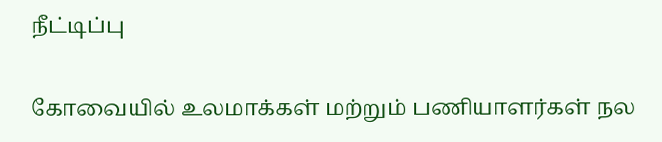நீட்டிப்பு

கோவையில் உலமாக்கள் மற்றும் பணியாளர்கள் நல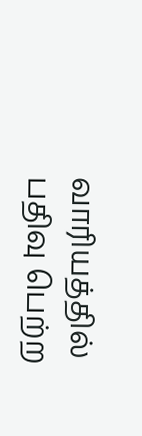வாரியத்தில் பதிவு பெற்ற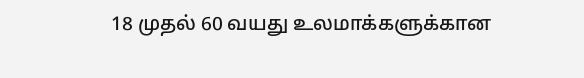18 முதல் 60 வயது உலமாக்களுக்கான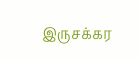இருசக்கர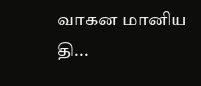வாகன மானிய தி...